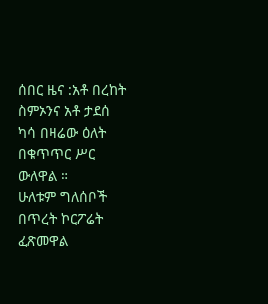ሰበር ዜና :አቶ በረከት ስምኦንና አቶ ታደሰ ካሳ በዛሬው ዕለት በቁጥጥር ሥር ውለዋል ።
ሁለቱም ግለሰቦች በጥረት ኮርፖሬት ፈጽመዋል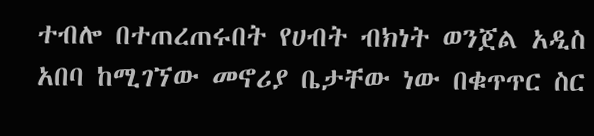ተብሎ በተጠረጠሩበት የሀብት ብክነት ወንጀል አዲስ አበባ ከሚገኘው መኖሪያ ቤታቸው ነው በቁጥጥር ስር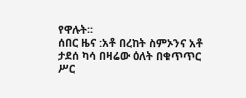የዋሉት፡፡
ሰበር ዜና :አቶ በረከት ስምኦንና አቶ ታደሰ ካሳ በዛሬው ዕለት በቁጥጥር ሥር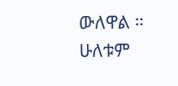ውለዋል ።
ሁለቱም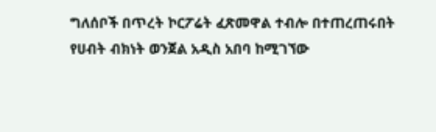ግለሰቦች በጥረት ኮርፖሬት ፈጽመዋል ተብሎ በተጠረጠሩበት የሀብት ብክነት ወንጀል አዲስ አበባ ከሚገኘው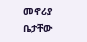መኖሪያ ቤታቸው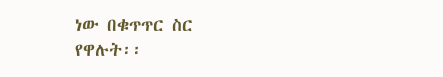ነው በቁጥጥር ስር የዋሉት፡፡